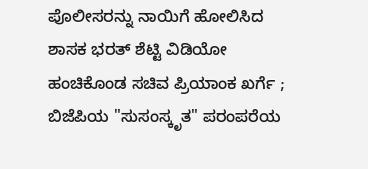ಪೊಲೀಸರನ್ನು ನಾಯಿಗೆ ಹೋಲಿಸಿದ ಶಾಸಕ ಭರತ್ ಶೆಟ್ಟಿ ವಿಡಿಯೋ ಹಂಚಿಕೊಂಡ ಸಚಿವ ಪ್ರಿಯಾಂಕ ಖರ್ಗೆ ; ಬಿಜೆಪಿಯ "ಸುಸಂಸ್ಕೃತ" ಪರಂಪರೆಯ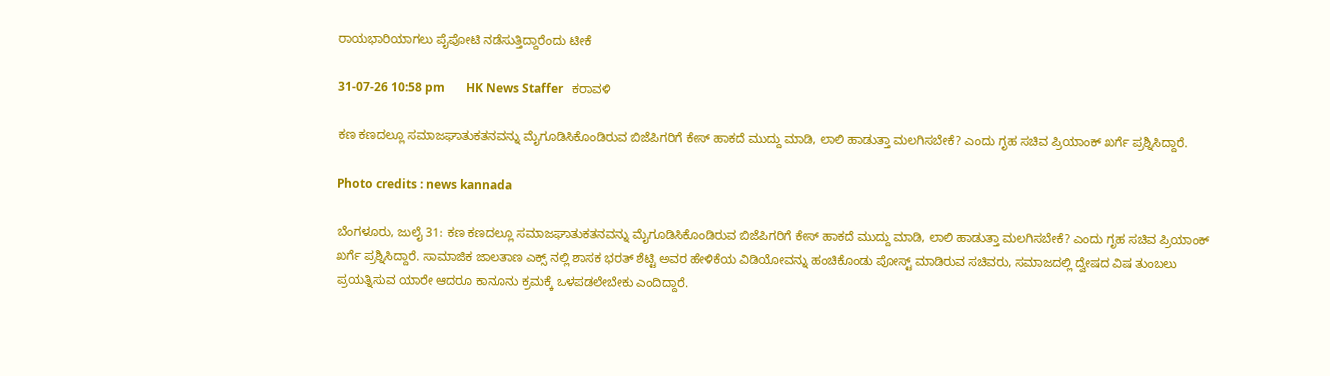ರಾಯಭಾರಿಯಾಗಲು ಪೈಪೋಟಿ ನಡೆಸುತ್ತಿದ್ದಾರೆಂದು ಟೀಕೆ

31-07-26 10:58 pm       HK News Staffer   ಕರಾವಳಿ

ಕಣ ಕಣದಲ್ಲೂ ಸಮಾಜಘಾತುಕತನವನ್ನು ಮೈಗೂಡಿಸಿಕೊಂಡಿರುವ ಬಿಜೆಪಿಗರಿಗೆ ಕೇಸ್ ಹಾಕದೆ ಮುದ್ದು ಮಾಡಿ, ಲಾಲಿ ಹಾಡುತ್ತಾ ಮಲಗಿಸಬೇಕೆ? ಎಂದು ಗೃಹ ಸಚಿವ ಪ್ರಿಯಾಂಕ್ ಖರ್ಗೆ ಪ್ರಶ್ನಿಸಿದ್ದಾರೆ.

Photo credits : news kannada

ಬೆಂಗಳೂರು, ಜುಲೈ 31: ಕಣ ಕಣದಲ್ಲೂ ಸಮಾಜಘಾತುಕತನವನ್ನು ಮೈಗೂಡಿಸಿಕೊಂಡಿರುವ ಬಿಜೆಪಿಗರಿಗೆ ಕೇಸ್ ಹಾಕದೆ ಮುದ್ದು ಮಾಡಿ, ಲಾಲಿ ಹಾಡುತ್ತಾ ಮಲಗಿಸಬೇಕೆ? ಎಂದು ಗೃಹ ಸಚಿವ ಪ್ರಿಯಾಂಕ್ ಖರ್ಗೆ ಪ್ರಶ್ನಿಸಿದ್ದಾರೆ. ಸಾಮಾಜಿಕ ಜಾಲತಾಣ ಎಕ್ಸ್ ನಲ್ಲಿ ಶಾಸಕ ಭರತ್ ಶೆಟ್ಟಿ ಅವರ ಹೇಳಿಕೆಯ ವಿಡಿಯೋವನ್ನು ಹಂಚಿಕೊಂಡು ಪೋಸ್ಟ್ ಮಾಡಿರುವ ಸಚಿವರು, ಸಮಾಜದಲ್ಲಿ ದ್ವೇಷದ ವಿಷ ತುಂಬಲು ಪ್ರಯತ್ನಿಸುವ ಯಾರೇ ಆದರೂ ಕಾನೂನು ಕ್ರಮಕ್ಕೆ ಒಳಪಡಲೇಬೇಕು ಎಂದಿದ್ದಾರೆ.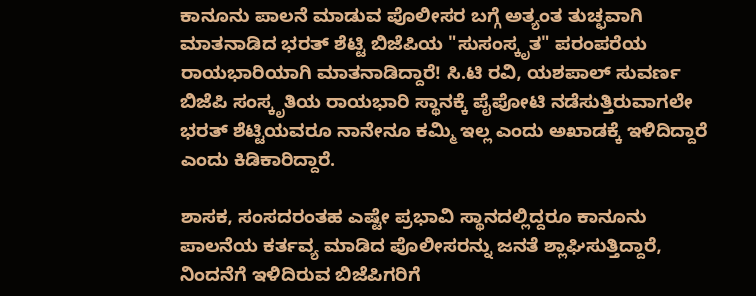ಕಾನೂನು ಪಾಲನೆ ಮಾಡುವ ಪೊಲೀಸರ ಬಗ್ಗೆ ಅತ್ಯಂತ ತುಚ್ಛವಾಗಿ ಮಾತನಾಡಿದ ಭರತ್ ಶೆಟ್ಟಿ ಬಿಜೆಪಿಯ "ಸುಸಂಸ್ಕೃತ" ಪರಂಪರೆಯ ರಾಯಭಾರಿಯಾಗಿ ಮಾತನಾಡಿದ್ದಾರೆ! ಸಿ.ಟಿ ರವಿ, ಯಶಪಾಲ್ ಸುವರ್ಣ ಬಿಜೆಪಿ ಸಂಸ್ಕೃತಿಯ ರಾಯಭಾರಿ ಸ್ಥಾನಕ್ಕೆ ಪೈಪೋಟಿ ನಡೆಸುತ್ತಿರುವಾಗಲೇ ಭರತ್ ಶೆಟ್ಟಿಯವರೂ ನಾನೇನೂ ಕಮ್ಮಿ ಇಲ್ಲ ಎಂದು ಅಖಾಡಕ್ಕೆ ಇಳಿದಿದ್ದಾರೆ ಎಂದು ಕಿಡಿಕಾರಿದ್ದಾರೆ.

ಶಾಸಕ, ಸಂಸದರಂತಹ ಎಷ್ಟೇ ಪ್ರಭಾವಿ ಸ್ಥಾನದಲ್ಲಿದ್ದರೂ ಕಾನೂನು ಪಾಲನೆಯ ಕರ್ತವ್ಯ ಮಾಡಿದ ಪೊಲೀಸರನ್ನು ಜನತೆ ಶ್ಲಾಘಿಸುತ್ತಿದ್ದಾರೆ, ನಿಂದನೆಗೆ ಇಳಿದಿರುವ ಬಿಜೆಪಿಗರಿಗೆ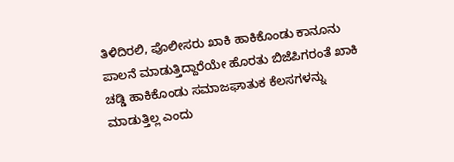ತಿಳಿದಿರಲಿ, ಪೊಲೀಸರು ಖಾಕಿ ಹಾಕಿಕೊಂಡು ಕಾನೂನು ಪಾಲನೆ ಮಾಡುತ್ತಿದ್ದಾರೆಯೇ ಹೊರತು ಬಿಜೆಪಿಗರಂತೆ ಖಾಕಿ ಚಡ್ಡಿ ಹಾಕಿಕೊಂಡು ಸಮಾಜಘಾತುಕ ಕೆಲಸಗಳನ್ನು ಮಾಡುತ್ತಿಲ್ಲ ಎಂದು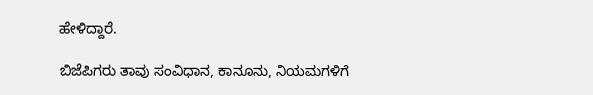ಹೇಳಿದ್ದಾರೆ.

ಬಿಜೆಪಿಗರು ತಾವು ಸಂವಿಧಾನ, ಕಾನೂನು, ನಿಯಮಗಳಿಗೆ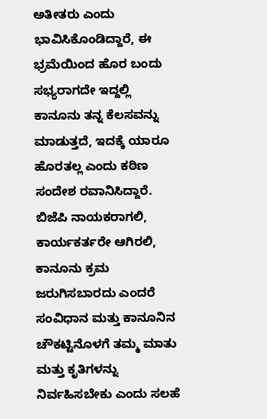ಅತೀತರು ಎಂದು ಭಾವಿಸಿಕೊಂಡಿದ್ದಾರೆ, ಈ ಭ್ರಮೆಯಿಂದ ಹೊರ ಬಂದು ಸಭ್ಯರಾಗದೇ ಇದ್ದಲ್ಲಿ ಕಾನೂನು ತನ್ನ ಕೆಲಸವನ್ನು ಮಾಡುತ್ತದೆ, ಇದಕ್ಕೆ ಯಾರೂ ಹೊರತಲ್ಲ ಎಂದು ಕಠಿಣ ಸಂದೇಶ ರವಾನಿಸಿದ್ದಾರೆ. ಬಿಜೆಪಿ ನಾಯಕರಾಗಲಿ, ಕಾರ್ಯಕರ್ತರೇ ಆಗಿರಲಿ, ಕಾನೂನು ಕ್ರಮ ಜರುಗಿಸಬಾರದು ಎಂದರೆ ಸಂವಿಧಾನ ಮತ್ತು ಕಾನೂನಿನ ಚೌಕಟ್ಟಿನೊಳಗೆ ತಮ್ಮ ಮಾತು ಮತ್ತು ಕೃತಿಗಳನ್ನು ನಿರ್ವಹಿಸಬೇಕು ಎಂದು ಸಲಹೆ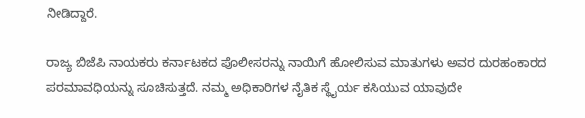ನೀಡಿದ್ದಾರೆ.

ರಾಜ್ಯ ಬಿಜೆಪಿ ನಾಯಕರು ಕರ್ನಾಟಕದ ಪೊಲೀಸರನ್ನು ನಾಯಿಗೆ ಹೋಲಿಸುವ ಮಾತುಗಳು ಅವರ ದುರಹಂಕಾರದ ಪರಮಾವಧಿಯನ್ನು ಸೂಚಿಸುತ್ತದೆ. ನಮ್ಮ ಅಧಿಕಾರಿಗಳ ನೈತಿಕ ಸ್ಥೈರ್ಯ ಕಸಿಯುವ ಯಾವುದೇ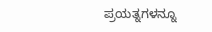ಪ್ರಯತ್ನಗಳನ್ನೂ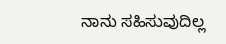ನಾನು ಸಹಿಸುವುದಿಲ್ಲ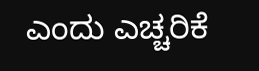ಎಂದು ಎಚ್ಚರಿಕೆ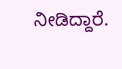ನೀಡಿದ್ದಾರೆ.